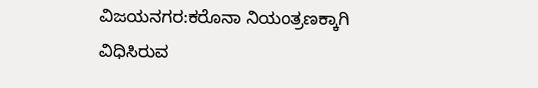ವಿಜಯನಗರ:ಕರೊನಾ ನಿಯಂತ್ರಣಕ್ಕಾಗಿ ವಿಧಿಸಿರುವ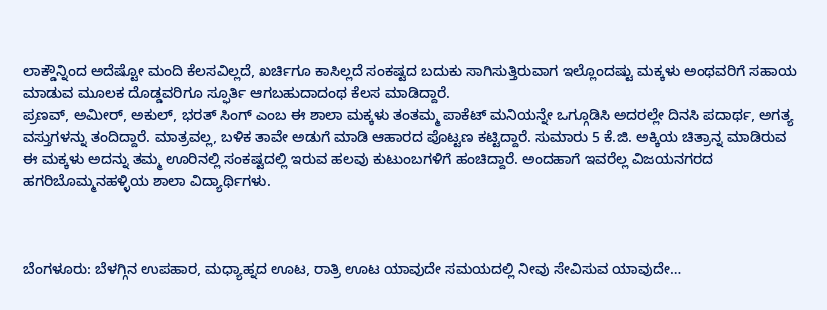ಲಾಕ್ಡೌನ್ನಿಂದ ಅದೆಷ್ಟೋ ಮಂದಿ ಕೆಲಸವಿಲ್ಲದೆ, ಖರ್ಚಿಗೂ ಕಾಸಿಲ್ಲದೆ ಸಂಕಷ್ಟದ ಬದುಕು ಸಾಗಿಸುತ್ತಿರುವಾಗ ಇಲ್ಲೊಂದಷ್ಟು ಮಕ್ಕಳು ಅಂಥವರಿಗೆ ಸಹಾಯ ಮಾಡುವ ಮೂಲಕ ದೊಡ್ಡವರಿಗೂ ಸ್ಫೂರ್ತಿ ಆಗಬಹುದಾದಂಥ ಕೆಲಸ ಮಾಡಿದ್ದಾರೆ.
ಪ್ರಣವ್, ಅಮೀರ್, ಅಕುಲ್, ಭರತ್ ಸಿಂಗ್ ಎಂಬ ಈ ಶಾಲಾ ಮಕ್ಕಳು ತಂತಮ್ಮ ಪಾಕೆಟ್ ಮನಿಯನ್ನೇ ಒಗ್ಗೂಡಿಸಿ ಅದರಲ್ಲೇ ದಿನಸಿ ಪದಾರ್ಥ, ಅಗತ್ಯ ವಸ್ತುಗಳನ್ನು ತಂದಿದ್ದಾರೆ. ಮಾತ್ರವಲ್ಲ, ಬಳಿಕ ತಾವೇ ಅಡುಗೆ ಮಾಡಿ ಆಹಾರದ ಪೊಟ್ಟಣ ಕಟ್ಟಿದ್ದಾರೆ. ಸುಮಾರು 5 ಕೆ.ಜಿ. ಅಕ್ಕಿಯ ಚಿತ್ರಾನ್ನ ಮಾಡಿರುವ ಈ ಮಕ್ಕಳು ಅದನ್ನು ತಮ್ಮ ಊರಿನಲ್ಲಿ ಸಂಕಷ್ಟದಲ್ಲಿ ಇರುವ ಹಲವು ಕುಟುಂಬಗಳಿಗೆ ಹಂಚಿದ್ದಾರೆ. ಅಂದಹಾಗೆ ಇವರೆಲ್ಲ ವಿಜಯನಗರದ ಹಗರಿಬೊಮ್ಮನಹಳ್ಳಿಯ ಶಾಲಾ ವಿದ್ಯಾರ್ಥಿಗಳು.



ಬೆಂಗಳೂರು: ಬೆಳಗ್ಗಿನ ಉಪಹಾರ, ಮಧ್ಯಾಹ್ನದ ಊಟ, ರಾತ್ರಿ ಊಟ ಯಾವುದೇ ಸಮಯದಲ್ಲಿ ನೀವು ಸೇವಿಸುವ ಯಾವುದೇ…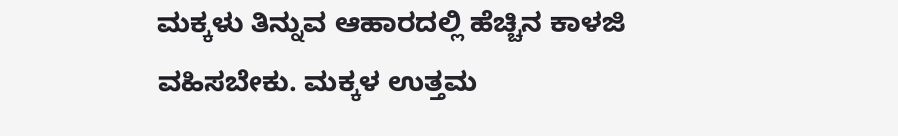ಮಕ್ಕಳು ತಿನ್ನುವ ಆಹಾರದಲ್ಲಿ ಹೆಚ್ಚಿನ ಕಾಳಜಿ ವಹಿಸಬೇಕು. ಮಕ್ಕಳ ಉತ್ತಮ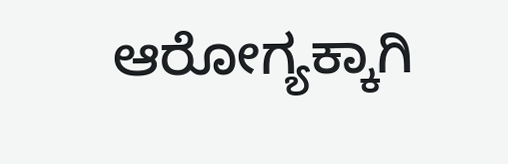ಆರೋಗ್ಯಕ್ಕಾಗಿ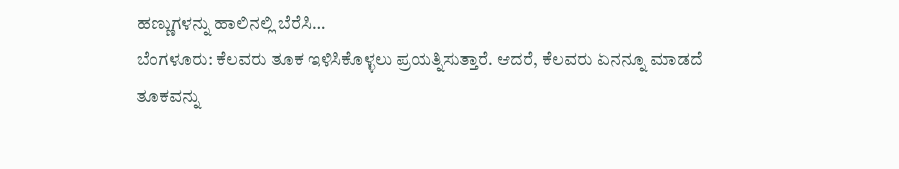ಹಣ್ಣುಗಳನ್ನು ಹಾಲಿನಲ್ಲಿ ಬೆರೆಸಿ…
ಬೆಂಗಳೂರು: ಕೆಲವರು ತೂಕ ಇಳಿಸಿಕೊಳ್ಳಲು ಪ್ರಯತ್ನಿಸುತ್ತಾರೆ. ಆದರೆ, ಕೆಲವರು ಏನನ್ನೂ ಮಾಡದೆ ತೂಕವನ್ನು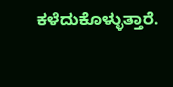ಕಳೆದುಕೊಳ್ಳುತ್ತಾರೆ.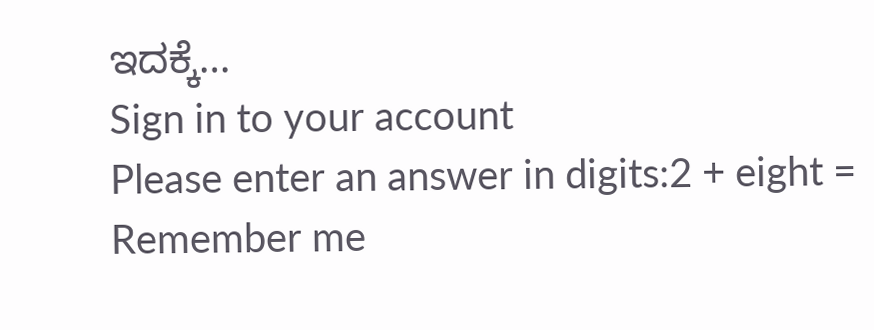ಇದಕ್ಕೆ…
Sign in to your account
Please enter an answer in digits:2 + eight =
Remember me